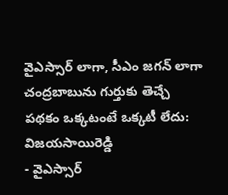వైఎస్సార్ లాగా, సీఎం జగన్ లాగా చంద్రబాబును గుర్తుకు తెచ్చే పథకం ఒక్కటంటే ఒక్కటీ లేదు: విజయసాయిరెడ్డి
- వైఎస్సార్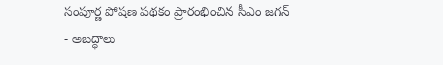సంపూర్ణ పోషణ పథకం ప్రారంభించిన సీఎం జగన్
- అబద్ధాలు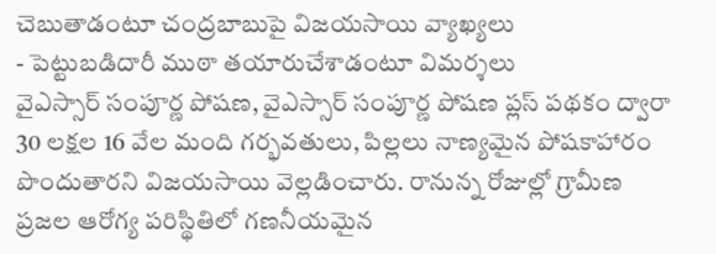చెబుతాడంటూ చంద్రబాబుపై విజయసాయి వ్యాఖ్యలు
- పెట్టుబడిదారీ ముఠా తయారుచేశాడంటూ విమర్శలు
వైఎస్సార్ సంపూర్ణ పోషణ, వైఎస్సార్ సంపూర్ణ పోషణ ప్లస్ పథకం ద్వారా 30 లక్షల 16 వేల మంది గర్భవతులు, పిల్లలు నాణ్యమైన పోషకాహారం పొందుతారని విజయసాయి వెల్లడించారు. రానున్న రోజుల్లో గ్రామీణ ప్రజల ఆరోగ్య పరిస్థితిలో గణనీయమైన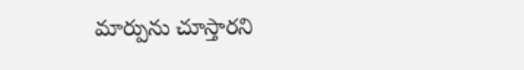మార్పును చూస్తారని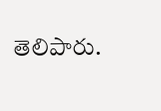తెలిపారు.